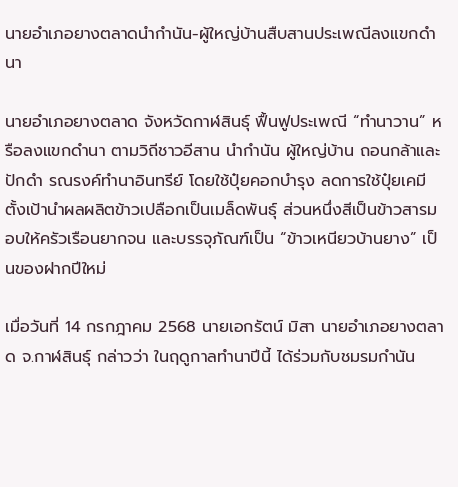นายอำเภอยางตลาดนำกำนัน-ผู้ใหญ่บ้านสืบสานประเพณีลงแขกดำนา

นายอำเภอยางตลาด จังหวัดกาฬสินธุ์ ฟื้นฟูประเพณี “ทำนาวาน” หรือลงแขกดำนา ตามวิถีชาวอีสาน นำกำนัน ผู้ใหญ่บ้าน ถอนกล้าและปักดำ รณรงค์ทำนาอินทรีย์ โดยใช้ปุ๋ยคอกบำรุง ลดการใช้ปุ๋ยเคมี ตั้งเป้านำผลผลิตข้าวเปลือกเป็นเมล็ดพันธุ์ ส่วนหนึ่งสีเป็นข้าวสารมอบให้ครัวเรือนยากจน และบรรจุภัณฑ์เป็น “ข้าวเหนียวบ้านยาง” เป็นของฝากปีใหม่

เมื่อวันที่ 14 กรกฎาคม 2568 นายเอกรัตน์ มิสา นายอำเภอยางตลาด จ.กาฬสินธุ์ กล่าวว่า ในฤดูกาลทำนาปีนี้ ได้ร่วมกับชมรมกำนัน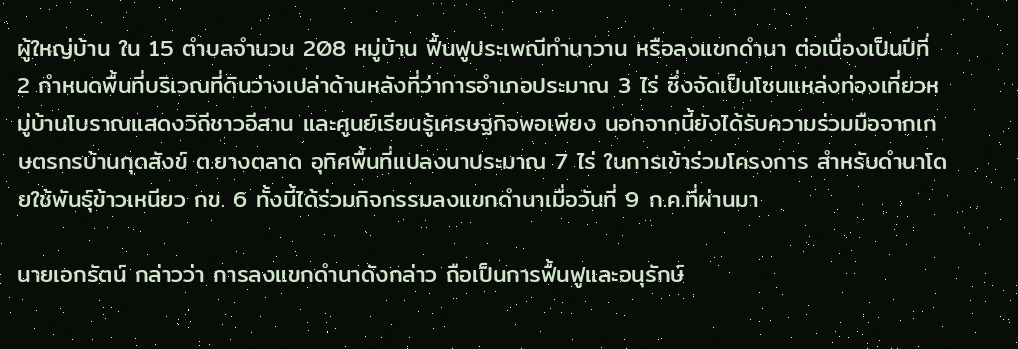ผู้ใหญ่บ้าน ใน 15 ตำบลจำนวน 208 หมู่บ้าน ฟื้นฟูประเพณีทำนาวาน หรือลงแขกดำนา ต่อเนื่องเป็นปีที่ 2 กำหนดพื้นที่บริเวณที่ดินว่างเปล่าด้านหลังที่ว่าการอำเภอประมาณ 3 ไร่ ซึ่งจัดเป็นโซนแหล่งท่องเที่ยวหมู่บ้านโบราณแสดงวิถีชาวอีสาน และศูนย์เรียนรู้เศรษฐกิจพอเพียง นอกจากนี้ยังได้รับความร่วมมือจากเกษตรกรบ้านกุดสังข์ ต.ยางตลาด อุทิศพื้นที่แปลงนาประมาณ 7 ไร่ ในการเข้าร่วมโครงการ สำหรับดำนาโดยใช้พันธุ์ข้าวเหนียว กข. 6 ทั้งนี้ได้ร่วมกิจกรรมลงแขกดำนาเมื่อวันที่ 9 ก.ค.ที่ผ่านมา

นายเอกรัตน์ กล่าวว่า การลงแขกดำนาดังกล่าว ถือเป็นการฟื้นฟูและอนุรักษ์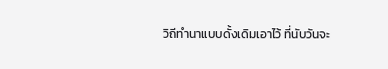วิถีทำนาแบบดั้งเดิมเอาไว้ ที่นับวันจะ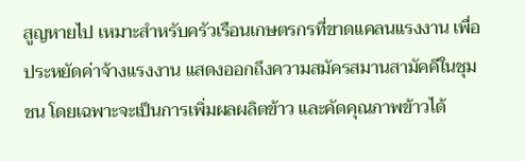สูญหายไป เหมาะสำหรับครัวเรือนเกษตรกรที่ขาดแคลนแรงงาน เพื่อประหยัดค่าจ้างแรงงาน แสดงออกถึงความสมัครสมานสามัคคีในชุมชน โดยเฉพาะจะเป็นการเพิ่มผลผลิตข้าว และคัดคุณภาพข้าวได้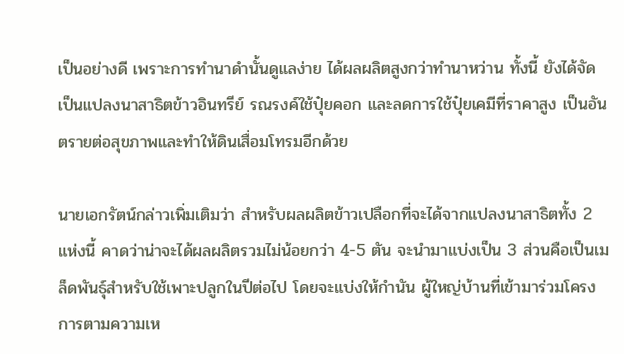เป็นอย่างดี เพราะการทำนาดำนั้นดูแลง่าย ได้ผลผลิตสูงกว่าทำนาหว่าน ทั้งนี้ ยังได้จัดเป็นแปลงนาสาธิตข้าวอินทรีย์ รณรงค์ใช้ปุ๋ยคอก และลดการใช้ปุ๋ยเคมีที่ราคาสูง เป็นอันตรายต่อสุขภาพและทำให้ดินเสื่อมโทรมอีกด้วย

นายเอกรัตน์กล่าวเพิ่มเติมว่า สำหรับผลผลิตข้าวเปลือกที่จะได้จากแปลงนาสาธิตทั้ง 2 แห่งนี้ คาดว่าน่าจะได้ผลผลิตรวมไม่น้อยกว่า 4-5 ตัน จะนำมาแบ่งเป็น 3 ส่วนคือเป็นเมล็ดพันธุ์สำหรับใช้เพาะปลูกในปีต่อไป โดยจะแบ่งให้กำนัน ผู้ใหญ่บ้านที่เข้ามาร่วมโครงการตามความเห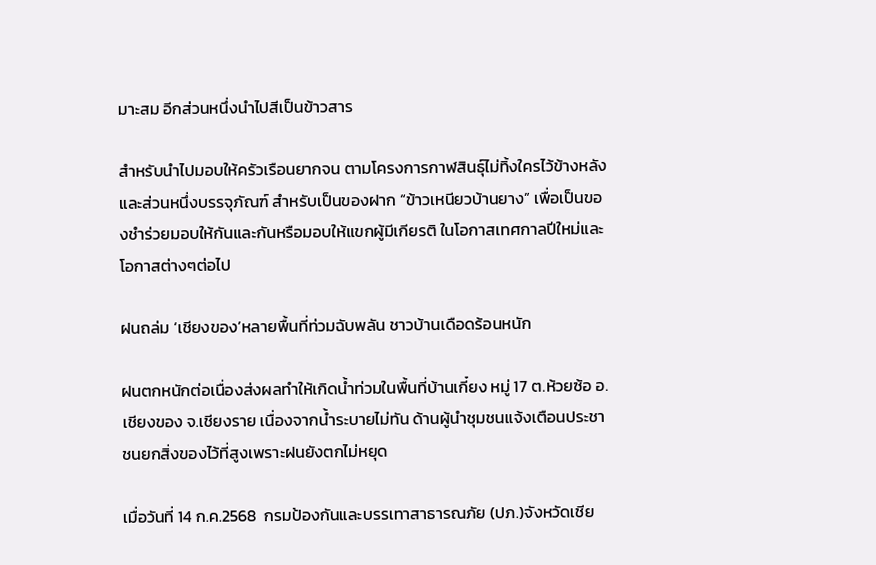มาะสม อีกส่วนหนึ่งนำไปสีเป็นข้าวสาร

สำหรับนำไปมอบให้ครัวเรือนยากจน ตามโครงการกาฬสินธุ์ไม่ทิ้งใครไว้ข้างหลัง และส่วนหนึ่งบรรจุภัณฑ์ สำหรับเป็นของฝาก “ข้าวเหนียวบ้านยาง” เพื่อเป็นของชำร่วยมอบให้กันและกันหรือมอบให้แขกผู้มีเกียรติ ในโอกาสเทศกาลปีใหม่และโอกาสต่างๆต่อไป

ฝนถล่ม ‘เชียงของ’หลายพื้นที่ท่วมฉับพลัน ชาวบ้านเดือดร้อนหนัก

ฝนตกหนักต่อเนื่องส่งผลทำให้เกิดน้ำท่วมในพื้นที่บ้านเกี๋ยง หมู่ 17 ต.ห้วยซ้อ อ.เชียงของ จ.เชียงราย เนื่องจากน้ำระบายไม่ทัน ด้านผู้นำชุมชนแจ้งเตือนประชาชนยกสิ่งของไว้ที่สูงเพราะฝนยังตกไม่หยุด

เมื่อวันที่ 14 ก.ค.2568  กรมป้องกันและบรรเทาสาธารณภัย (ปภ.)จังหวัดเชีย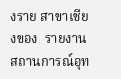งราย สาขาเชียงของ  รายงานสถานการณ์อุท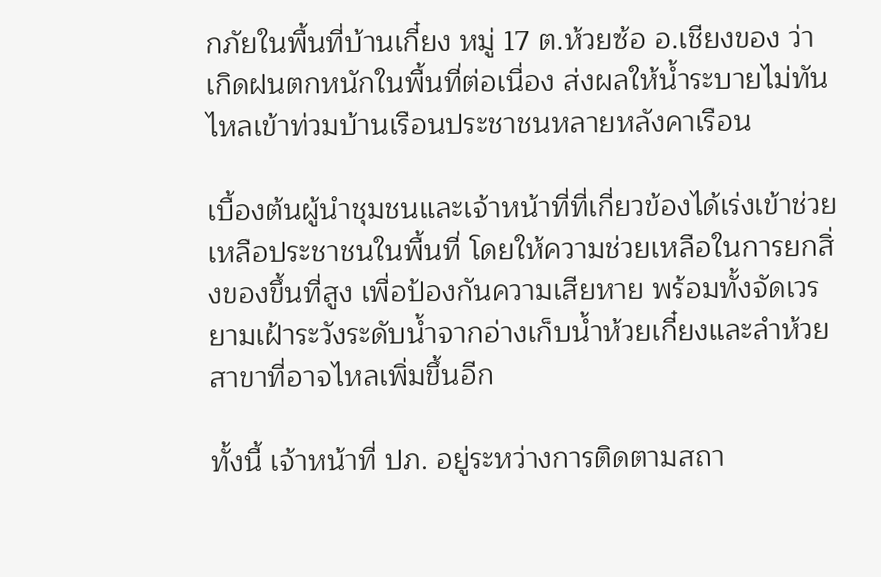กภัยในพื้นที่บ้านเกี๋ยง หมู่ 17 ต.ห้วยซ้อ อ.เชียงของ ว่า เกิดฝนตกหนักในพื้นที่ต่อเนื่อง ส่งผลให้น้ำระบายไม่ทัน ไหลเข้าท่วมบ้านเรือนประชาชนหลายหลังคาเรือน

เบื้องต้นผู้นำชุมชนและเจ้าหน้าที่ที่เกี่ยวข้องได้เร่งเข้าช่วยเหลือประชาชนในพื้นที่ โดยให้ความช่วยเหลือในการยกสิ่งของขึ้นที่สูง เพื่อป้องกันความเสียหาย พร้อมทั้งจัดเวรยามเฝ้าระวังระดับน้ำจากอ่างเก็บน้ำห้วยเกี๋ยงและลำห้วยสาขาที่อาจไหลเพิ่มขึ้นอีก

ทั้งนี้ เจ้าหน้าที่ ปภ. อยู่ระหว่างการติดตามสถา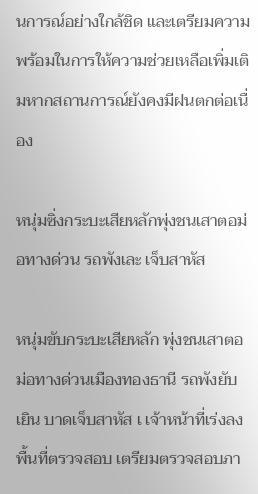นการณ์อย่างใกล้ชิด และเตรียมความพร้อมในการให้ความช่วยเหลือเพิ่มเติมหากสถานการณ์ยังคงมีฝนตกต่อเนื่อง

หนุ่มซิ่งกระบะเสียหลักพุ่งชนเสาตอม่อทางด่วน รถพังเละ เจ็บสาหัส

หนุ่มขับกระบะเสียหลัก พุ่งชนเสาตอม่อทางด่วนเมืองทองธานี รถพังยับเยิน บาดเจ็บสาหัส เ เจ้าหน้าที่เร่งลงพื้นที่ตรวจสอบ เตรียมตรวจสอบภา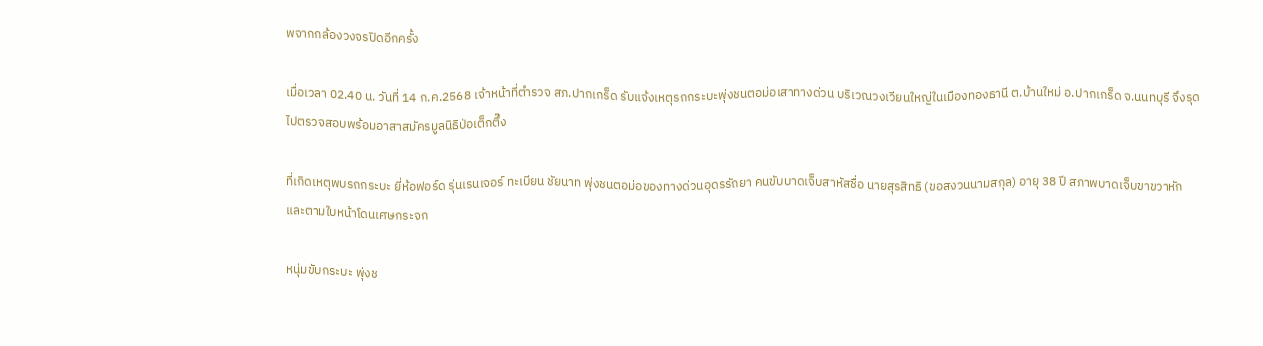พจากกล้องวงจรปิดอีกครั้ง

เมื่อเวลา 02.40 น. วันที่ 14 ก.ค.2568 เจ้าหน้าที่ตำรวจ สภ.ปากเกร็ด รับแจ้งเหตุรถกระบะพุ่งชนตอม่อเสาทางด่วน บริเวณวงเวียนใหญ่ในเมืองทองธานี ต.บ้านใหม่ อ.ปากเกร็ด จ.นนทบุรี จึงรุดไปตรวจสอบพร้อมอาสาสมัครมูลนิธิป่อเต็กตึ๊ง

ที่เกิดเหตุพบรถกระบะ ยี่ห้อฟอร์ด รุ่นเรนเจอร์ ทะเบียน ชัยนาท พุ่งชนตอม่อของทางด่วนอุดรรัถยา คนขับบาดเจ็บสาหัสชื่อ นายสุรสิทธิ (ขอสงวนนามสกุล) อายุ 38 ปี สภาพบาดเจ็บขาขวาหักและตามใบหน้าโดนเศษกระจก

หนุ่มขับกระบะ พุ่งช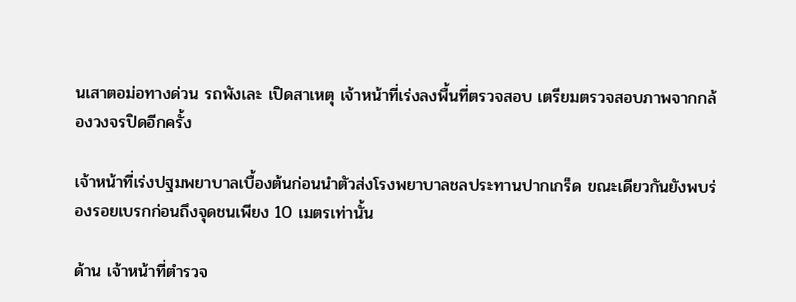นเสาตอม่อทางด่วน รถพังเละ เปิดสาเหตุ เจ้าหน้าที่เร่งลงพื้นที่ตรวจสอบ เตรียมตรวจสอบภาพจากกล้องวงจรปิดอีกครั้ง

เจ้าหน้าที่เร่งปฐมพยาบาลเบื้องต้นก่อนนำตัวส่งโรงพยาบาลชลประทานปากเกร็ด ขณะเดียวกันยังพบร่องรอยเบรกก่อนถึงจุดชนเพียง 10 เมตรเท่านั้น

ด้าน เจ้าหน้าที่ตำรวจ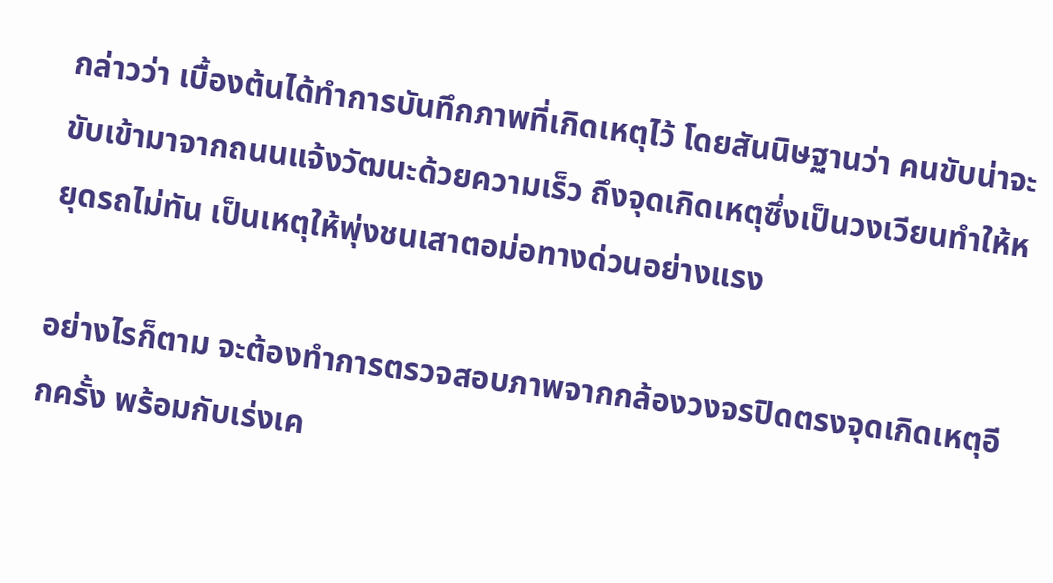กล่าวว่า เบื้องต้นได้ทำการบันทึกภาพที่เกิดเหตุไว้ โดยสันนิษฐานว่า คนขับน่าจะขับเข้ามาจากถนนแจ้งวัฒนะด้วยความเร็ว ถึงจุดเกิดเหตุซึ่งเป็นวงเวียนทำให้หยุดรถไม่ทัน เป็นเหตุให้พุ่งชนเสาตอม่อทางด่วนอย่างแรง

อย่างไรก็ตาม จะต้องทำการตรวจสอบภาพจากกล้องวงจรปิดตรงจุดเกิดเหตุอีกครั้ง พร้อมกับเร่งเค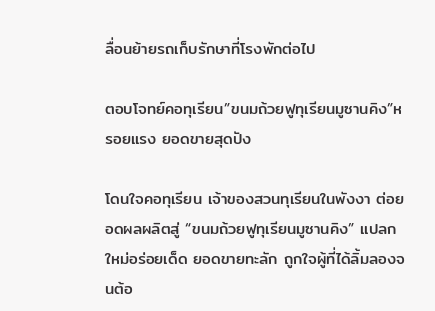ลื่อนย้ายรถเก็บรักษาที่โรงพักต่อไป

ตอบโจทย์คอทุเรียน”ขนมถ้วยฟูทุเรียนมูซานคิง”หรอยแรง ยอดขายสุดปัง

โดนใจคอทุเรียน เจ้าของสวนทุเรียนในพังงา ต่อยอดผลผลิตสู่ “ขนมถ้วยฟูทุเรียนมูซานคิง” แปลกใหม่อร่อยเด็ด ยอดขายทะลัก ถูกใจผู้ที่ได้ลิ้มลองจนต้อ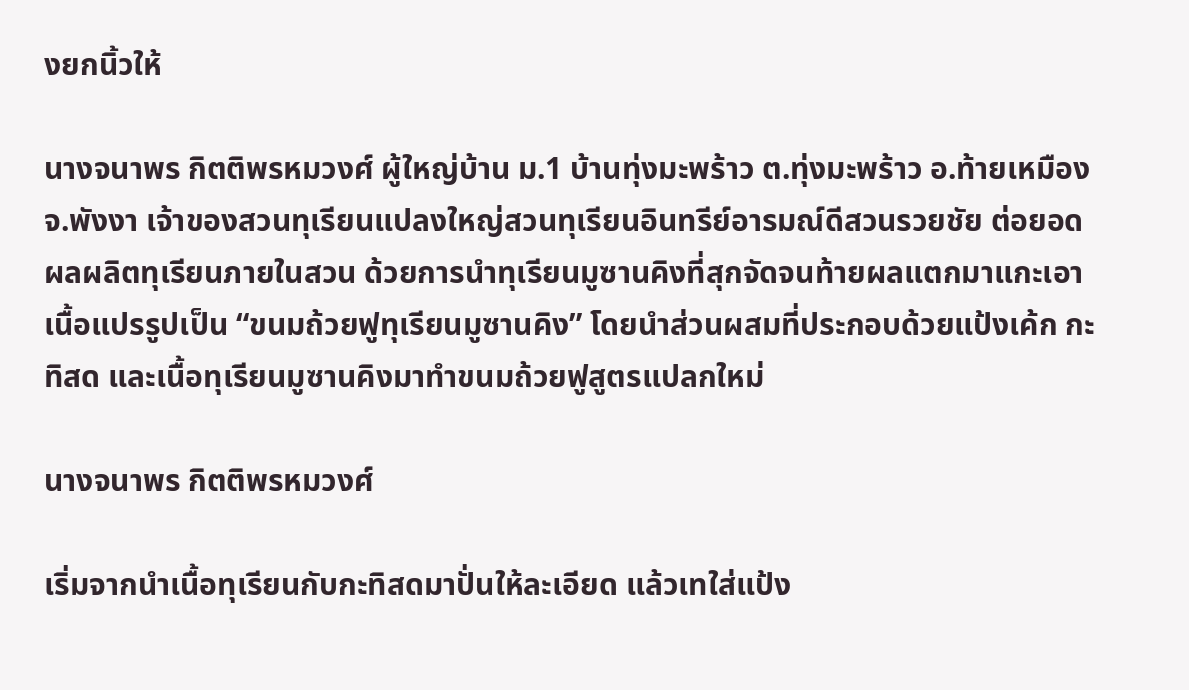งยกนิ้วให้

นางจนาพร กิตติพรหมวงศ์ ผู้ใหญ่บ้าน ม.1 บ้านทุ่งมะพร้าว ต.ทุ่งมะพร้าว อ.ท้ายเหมือง จ.พังงา เจ้าของสวนทุเรียนแปลงใหญ่สวนทุเรียนอินทรีย์อารมณ์ดีสวนรวยชัย ต่อยอดผลผลิตทุเรียนภายในสวน ด้วยการนำทุเรียนมูซานคิงที่สุกจัดจนท้ายผลแตกมาแกะเอาเนื้อแปรรูปเป็น “ขนมถ้วยฟูทุเรียนมูซานคิง” โดยนำส่วนผสมที่ประกอบด้วยแป้งเค้ก กะทิสด และเนื้อทุเรียนมูซานคิงมาทำขนมถ้วยฟูสูตรแปลกใหม่

นางจนาพร กิตติพรหมวงศ์

เริ่มจากนำเนื้อทุเรียนกับกะทิสดมาปั่นให้ละเอียด แล้วเทใส่แป้ง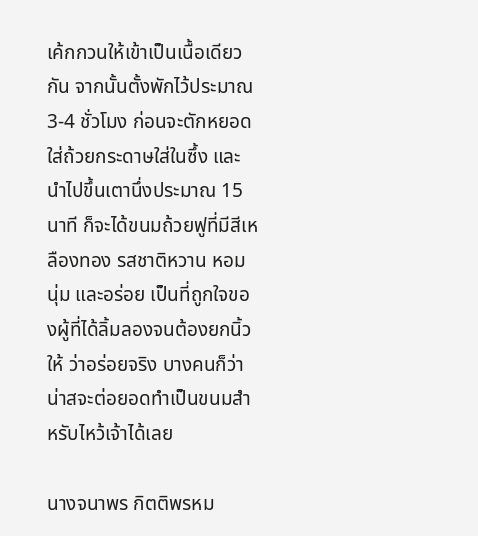เค้กกวนให้เข้าเป็นเนื้อเดียวกัน จากนั้นตั้งพักไว้ประมาณ 3-4 ชั่วโมง ก่อนจะตักหยอดใส่ถ้วยกระดาษใส่ในซึ้ง และนำไปขึ้นเตานึ่งประมาณ 15 นาที ก็จะได้ขนมถ้วยฟูที่มีสีเหลืองทอง รสชาติหวาน หอม นุ่ม และอร่อย เป็นที่ถูกใจของผู้ที่ได้ลิ้มลองจนต้องยกนิ้วให้ ว่าอร่อยจริง บางคนก็ว่าน่าสจะต่อยอดทำเป็นขนมสำหรับไหว้เจ้าได้เลย

นางจนาพร กิตติพรหม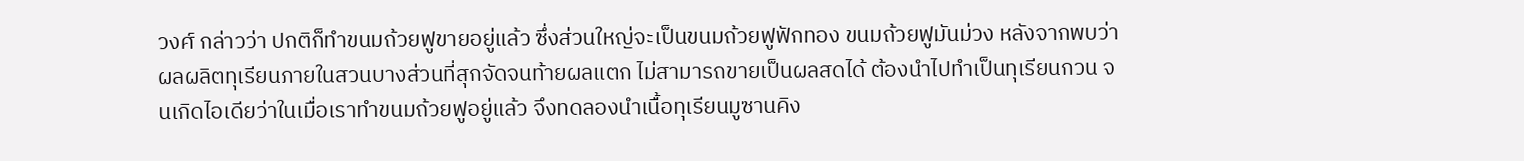วงศ์ กล่าวว่า ปกติก็ทำขนมถ้วยฟูขายอยู่แล้ว ซึ่งส่วนใหญ่จะเป็นขนมถ้วยฟูฟักทอง ขนมถ้วยฟูมันม่วง หลังจากพบว่าผลผลิตทุเรียนภายในสวนบางส่วนที่สุกจัดจนท้ายผลแตก ไม่สามารถขายเป็นผลสดได้ ต้องนำไปทำเป็นทุเรียนกวน จนเกิดไอเดียว่าในเมื่อเราทำขนมถ้วยฟูอยู่แล้ว จึงทดลองนำเนื้อทุเรียนมูซานคิง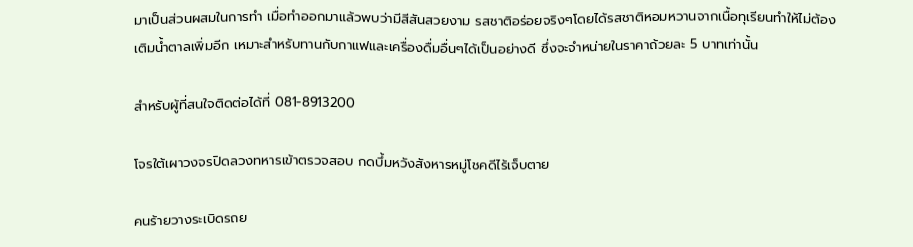มาเป็นส่วนผสมในการทำ เมื่อทำออกมาแล้วพบว่ามีสีสันสวยงาม รสชาติอร่อยจริงๆโดยได้รสชาติหอมหวานจากเนื้อทุเรียนทำให้ไม่ต้องเติมน้ำตาลเพิ่มอีก เหมาะสำหรับทานกับกาแฟและเครื่องดื่มอื่นๆได้เป็นอย่างดี ซึ่งจะจำหน่ายในราคาถ้วยละ 5 บาทเท่านั้น

สำหรับผู้ที่สนใจติดต่อได้ที่ 081-8913200

โจรใต้เผาวงจรปิดลวงทหารเข้าตรวจสอบ กดบึ้มหวังสังหารหมู่โชคดีไร้เจ็บตาย

คนร้ายวางระเบิดรถย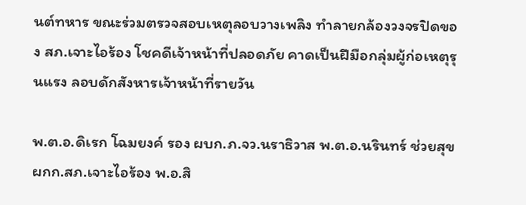นต์ทหาร ขณะร่วมตรวจสอบเหตุลอบวางเพลิง ทำลายกล้องวงจรปิดของ สภ.เจาะไอร้อง โชคดีเจ้าหน้าที่ปลอดภัย คาดเป็นฝีมือกลุ่มผู้ก่อเหตุรุนแรง ลอบดักสังหารเจ้าหน้าที่รายวัน

พ.ต.อ.ดิเรก โฉมยงค์ รอง ผบก.ภ.จว.นราธิวาส พ.ต.อ.นรินทร์ ช่วยสุข ผกก.สภ.เจาะไอร้อง พ.อ.สิ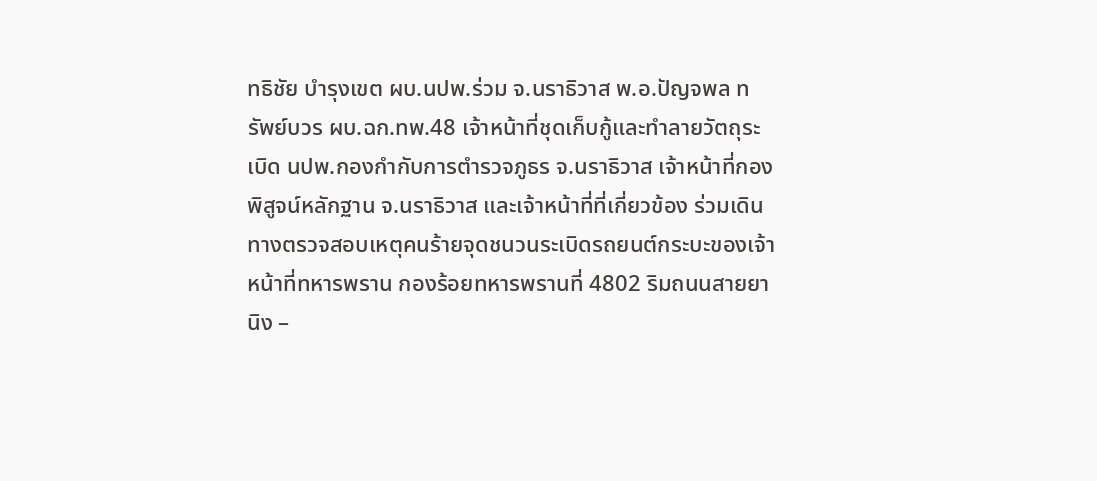ทธิชัย บำรุงเขต ผบ.นปพ.ร่วม จ.นราธิวาส พ.อ.ปัญจพล ทรัพย์บวร ผบ.ฉก.ทพ.48 เจ้าหน้าที่ชุดเก็บกู้และทำลายวัตถุระเบิด นปพ.กองกำกับการตำรวจภูธร จ.นราธิวาส เจ้าหน้าที่กองพิสูจน์หลักฐาน จ.นราธิวาส และเจ้าหน้าที่ที่เกี่ยวข้อง ร่วมเดินทางตรวจสอบเหตุคนร้ายจุดชนวนระเบิดรถยนต์กระบะของเจ้าหน้าที่ทหารพราน กองร้อยทหารพรานที่ 4802 ริมถนนสายยานิง –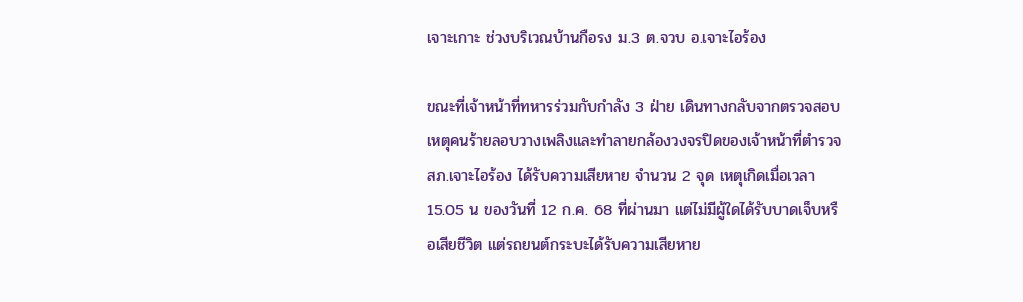เจาะเกาะ ช่วงบริเวณบ้านกือรง ม.3 ต.จวบ อ.เจาะไอร้อง

ขณะที่เจ้าหน้าที่ทหารร่วมกับกำลัง 3 ฝ่าย เดินทางกลับจากตรวจสอบเหตุคนร้ายลอบวางเพลิงและทำลายกล้องวงจรปิดของเจ้าหน้าที่ตำรวจ สภ.เจาะไอร้อง ได้รับความเสียหาย จำนวน 2 จุด เหตุเกิดเมื่อเวลา 15.05 น ของวันที่ 12 ก.ค. 68 ที่ผ่านมา แต่ไม่มีผู้ใดได้รับบาดเจ็บหรือเสียชีวิต แต่รถยนต์กระบะได้รับความเสียหาย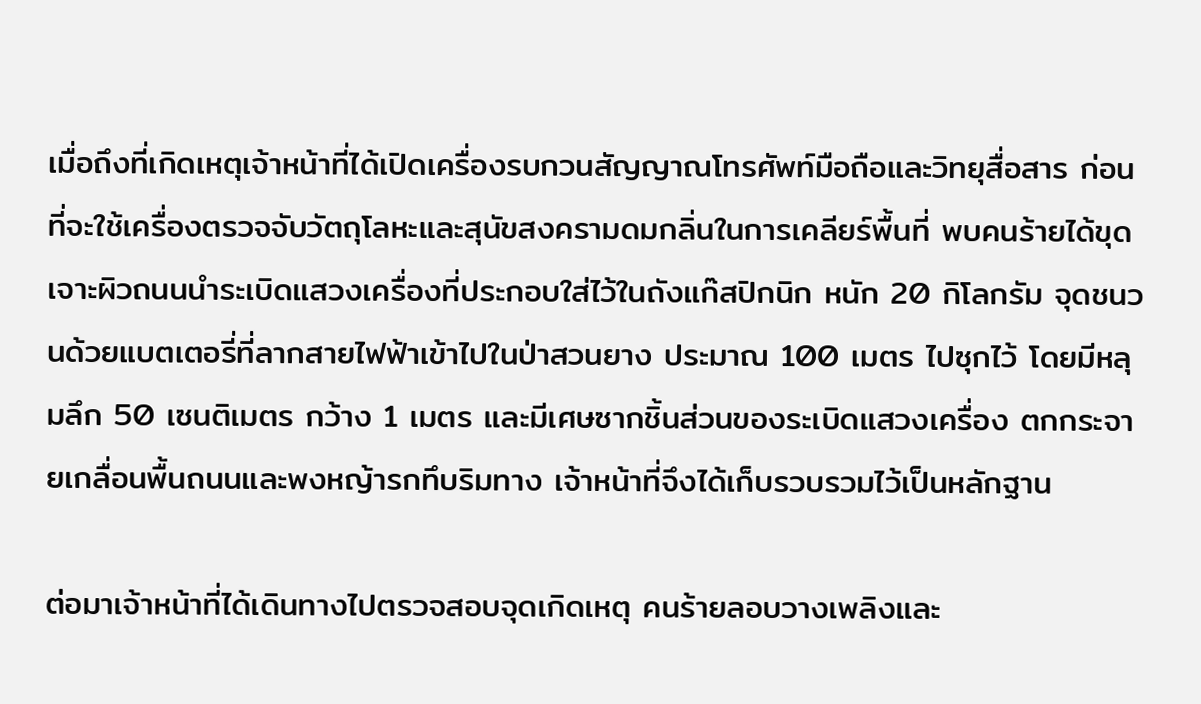เมื่อถึงที่เกิดเหตุเจ้าหน้าที่ได้เปิดเครื่องรบกวนสัญญาณโทรศัพท์มือถือและวิทยุสื่อสาร ก่อนที่จะใช้เครื่องตรวจจับวัตถุโลหะและสุนัขสงครามดมกลิ่นในการเคลียร์พื้นที่ พบคนร้ายได้ขุดเจาะผิวถนนนำระเบิดแสวงเครื่องที่ประกอบใส่ไว้ในถังแก๊สปิกนิก หนัก 20 กิโลกรัม จุดชนวนด้วยแบตเตอรี่ที่ลากสายไฟฟ้าเข้าไปในป่าสวนยาง ประมาณ 100 เมตร ไปซุกไว้ โดยมีหลุมลึก 50 เซนติเมตร กว้าง 1 เมตร และมีเศษซากชิ้นส่วนของระเบิดแสวงเครื่อง ตกกระจายเกลื่อนพื้นถนนและพงหญ้ารกทึบริมทาง เจ้าหน้าที่จึงได้เก็บรวบรวมไว้เป็นหลักฐาน

ต่อมาเจ้าหน้าที่ได้เดินทางไปตรวจสอบจุดเกิดเหตุ คนร้ายลอบวางเพลิงและ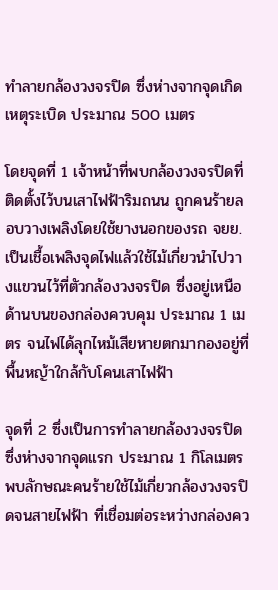ทำลายกล้องวงจรปิด ซึ่งห่างจากจุดเกิดเหตุระเบิด ประมาณ 500 เมตร

โดยจุดที่ 1 เจ้าหน้าที่พบกล้องวงจรปิดที่ติดตั้งไว้บนเสาไฟฟ้าริมถนน ถูกคนร้ายลอบวางเพลิงโดยใช้ยางนอกของรถ จยย. เป็นเชื้อเพลิงจุดไฟแล้วใช้ไม้เกี่ยวนำไปวางแขวนไว้ที่ตัวกล้องวงจรปิด ซึ่งอยู่เหนือด้านบนของกล่องควบคุม ประมาณ 1 เมตร จนไฟได้ลุกไหม้เสียหายตกมากองอยู่ที่พื้นหญ้าใกล้กับโคนเสาไฟฟ้า

จุดที่ 2 ซึ่งเป็นการทำลายกล้องวงจรปิด ซึ่งห่างจากจุดแรก ประมาณ 1 กิโลเมตร พบลักษณะคนร้ายใช้ไม้เกี่ยวกล้องวงจรปิดจนสายไฟฟ้า ที่เชื่อมต่อระหว่างกล่องคว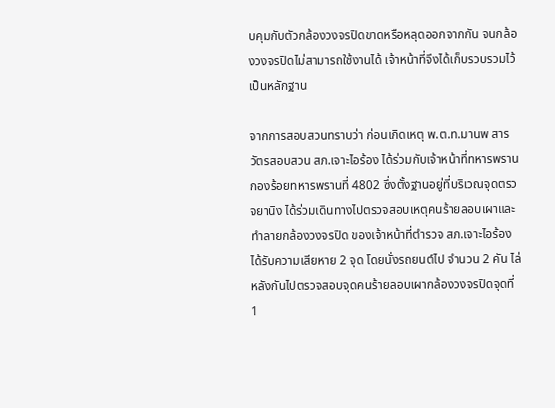บคุมกับตัวกล้องวงจรปิดขาดหรือหลุดออกจากกัน จนกล้องวงจรปิดไม่สามารถใช้งานได้ เจ้าหน้าที่จึงได้เก็บรวบรวมไว้เป็นหลักฐาน

จากการสอบสวนทราบว่า ก่อนเกิดเหตุ พ.ต.ท.มานพ สารวัตรสอบสวน สภ.เจาะไอร้อง ได้ร่วมกับเจ้าหน้าที่ทหารพราน กองร้อยทหารพรานที่ 4802 ซึ่งตั้งฐานอยู่ที่บริเวณจุดตรวจยานิง ได้ร่วมเดินทางไปตรวจสอบเหตุคนร้ายลอบเผาและทำลายกล้องวงจรปิด ของเจ้าหน้าที่ตำรวจ สภ.เจาะไอร้อง ได้รับความเสียหาย 2 จุด โดยนั่งรถยนต์ไป จำนวน 2 คัน ไล่หลังกันไปตรวจสอบจุดคนร้ายลอบเผากล้องวงจรปิดจุดที่ 1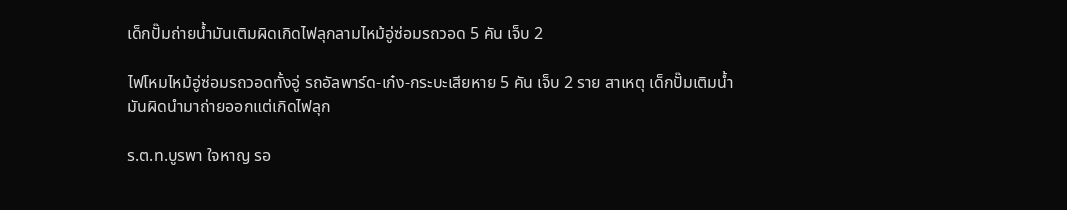เด็กปั๊มถ่ายน้ำมันเติมผิดเกิดไฟลุกลามไหม้อู่ซ่อมรถวอด 5 คัน เจ็บ 2

ไฟโหมไหม้อู่ซ่อมรถวอดทั้งอู่ รถอัลพาร์ด-เก๋ง-กระบะเสียหาย 5 คัน เจ็บ 2 ราย สาเหตุ เด็กปั๊มเติมน้ำมันผิดนำมาถ่ายออกแต่เกิดไฟลุก

ร.ต.ท.บูรพา ใจหาญ รอ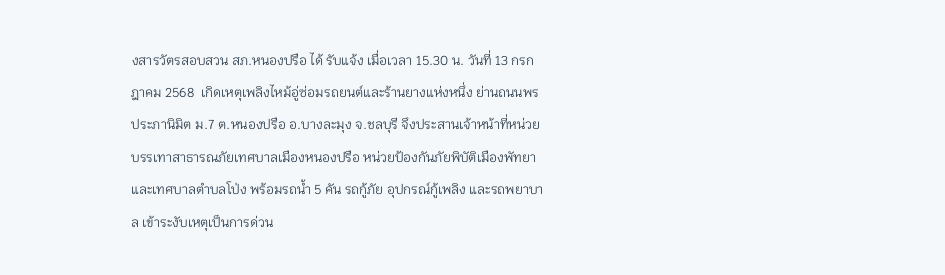งสารวัตรสอบสวน สภ.หนองปรือ ได้ รับแจ้ง เมื่อเวลา 15.30 น. วันที่ 13 กรกฎาคม 2568  เกิดเหตุเพลิงไหม้อู่ซ่อมรถยนต์และร้านยางแห่งหนึ่ง ย่านถนนพรประภานิมิต ม.7 ต.หนองปรือ อ.บางละมุง จ.ชลบุรี จึงประสานเจ้าหน้าที่หน่วยบรรเทาสาธารณภัยเทศบาลเมืองหนองปรือ หน่วยป้องกันภัยพิบัติเมืองพัทยา และเทศบาลตำบลโป่ง พร้อมรถน้ำ 5 คัน รถกู้ภัย อุปกรณ์กู้เพลิง และรถพยาบาล เข้าระงับเหตุเป็นการด่วน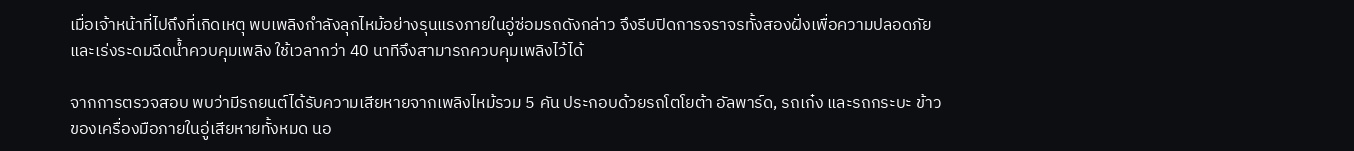เมื่อเจ้าหน้าที่ไปถึงที่เกิดเหตุ พบเพลิงกำลังลุกไหม้อย่างรุนแรงภายในอู่ซ่อมรถดังกล่าว จึงรีบปิดการจราจรทั้งสองฝั่งเพื่อความปลอดภัย และเร่งระดมฉีดน้ำควบคุมเพลิง ใช้เวลากว่า 40 นาทีจึงสามารถควบคุมเพลิงไว้ได้

จากการตรวจสอบ พบว่ามีรถยนต์ได้รับความเสียหายจากเพลิงไหม้รวม 5 คัน ประกอบด้วยรถโตโยต้า อัลพาร์ด, รถเก๋ง และรถกระบะ ข้าวของเครื่องมือภายในอู่เสียหายทั้งหมด นอ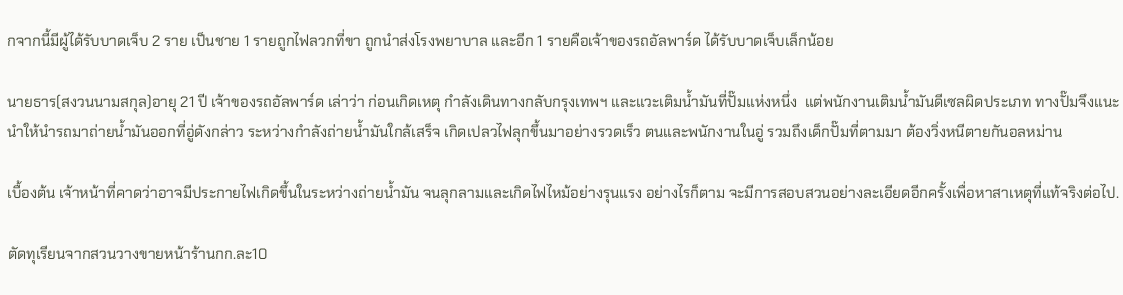กจากนี้มีผู้ได้รับบาดเจ็บ 2 ราย เป็นชาย 1 รายถูกไฟลวกที่ขา ถูกนำส่งโรงพยาบาล และอีก 1 รายคือเจ้าของรถอัลพาร์ด ได้รับบาดเจ็บเล็กน้อย

นายธาร(สงวนนามสกุล)อายุ 21 ปี เจ้าของรถอัลพาร์ด เล่าว่า ก่อนเกิดเหตุ กำลังเดินทางกลับกรุงเทพฯ และแวะเติมน้ำมันที่ปั๊มแห่งหนึ่ง  แต่พนักงานเติมน้ำมันดีเซลผิดประเภท ทางปั๊มจึงแนะนำให้นำรถมาถ่ายน้ำมันออกที่อู่ดังกล่าว ระหว่างกำลังถ่ายน้ำมันใกล้เสร็จ เกิดเปลวไฟลุกขึ้นมาอย่างรวดเร็ว ตนและพนักงานในอู่ รวมถึงเด็กปั๊มที่ตามมา ต้องวิ่งหนีตายกันอลหม่าน

เบื้องต้น เจ้าหน้าที่คาดว่าอาจมีประกายไฟเกิดขึ้นในระหว่างถ่ายน้ำมัน จนลุกลามและเกิดไฟไหม้อย่างรุนแรง อย่างไรก็ตาม จะมีการสอบสวนอย่างละเอียดอีกครั้งเพื่อหาสาเหตุที่แท้จริงต่อไป.

ตัดทุเรียนจากสวนวางขายหน้าร้านกก.ละ10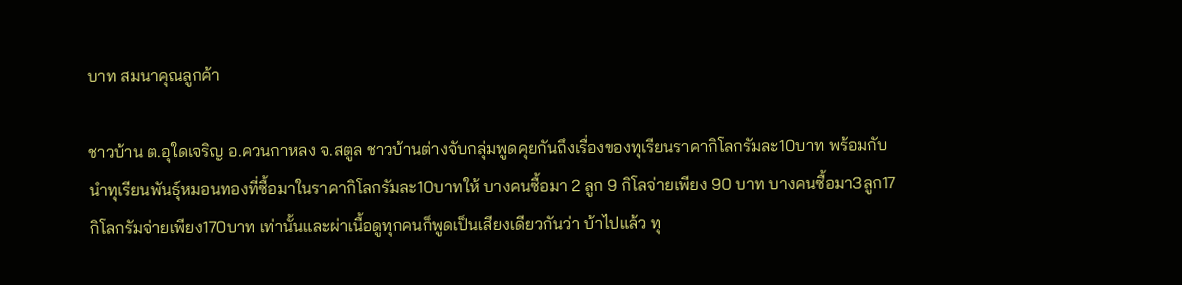บาท สมนาคุณลูกค้า

ชาวบ้าน ต.อุใดเจริญ อ.ควนกาหลง จ.สตูล ชาวบ้านต่างจับกลุ่มพูดคุยกันถึงเรื่องของทุเรียนราคากิโลกรัมละ10บาท พร้อมกับนำทุเรียนพันธุ์หมอนทองที่ซื้อมาในราคากิโลกรัมละ10บาทให้ บางคนซื้อมา 2 ลูก 9 กิโลจ่ายเพียง 90 บาท บางคนซื้อมา3ลูก17กิโลกรัมจ่ายเพียง170บาท เท่านั้นและผ่าเนื้อดูทุกคนก็พูดเป็นเสียงเดียวกันว่า บ้าไปแล้ว ทุ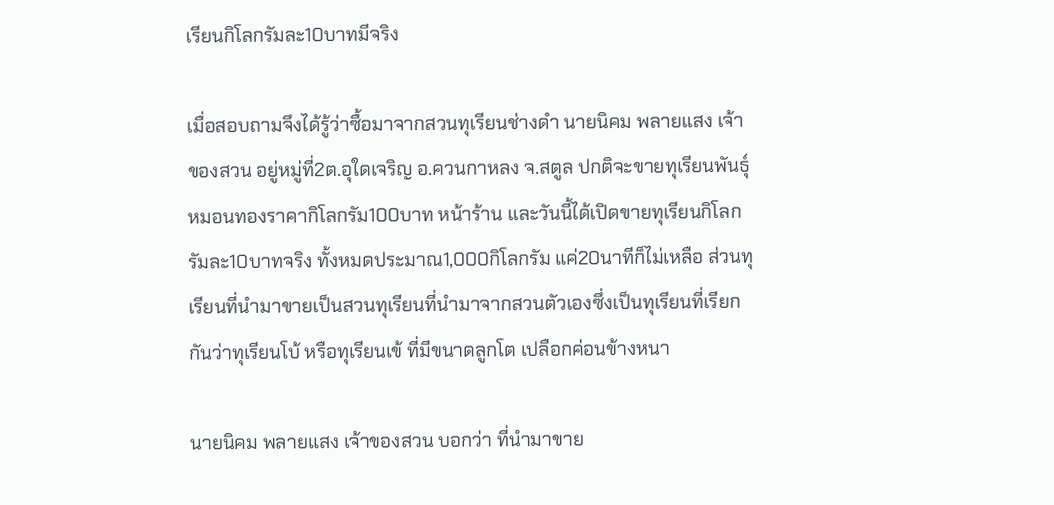เรียนกิโลกรัมละ10บาทมีจริง

เมื่อสอบถามจึงได้รู้ว่าซื้อมาจากสวนทุเรียนช่างดำ นายนิคม พลายแสง เจ้าของสวน อยู่หมู่ที่2ต.อุใดเจริญ อ.ควนกาหลง จ.สตูล ปกติจะขายทุเรียนพันธุ์หมอนทองราคากิโลกรัม100บาท หน้าร้าน และวันนี้ได้เปิดขายทุเรียนกิโลกรัมละ10บาทจริง ทั้งหมดประมาณ1,000กิโลกรัม แค่20นาทีก็ไม่เหลือ ส่วนทุเรียนที่นำมาขายเป็นสวนทุเรียนที่นำมาจากสวนตัวเองซึ่งเป็นทุเรียนที่เรียกกันว่าทุเรียนโบ้ หรือทุเรียนเข้ ที่มีขนาดลูกโต เปลือกค่อนข้างหนา

นายนิคม พลายแสง เจ้าของสวน บอกว่า ที่นำมาขาย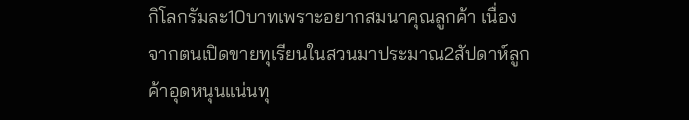กิโลกรัมละ10บาทเพราะอยากสมนาคุณลูกค้า เนื่องจากตนเปิดขายทุเรียนในสวนมาประมาณ2สัปดาห์ลูกค้าอุดหนุนแน่นทุ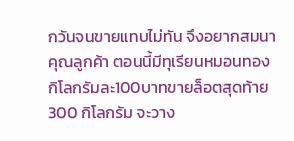กวันจนขายแทบไม่ทัน จึงอยากสมนาคุณลูกค้า ตอนนี้มีทุเรียนหมอนทองกิโลกรัมละ100บาทขายล็อตสุดท้าย 300 กิโลกรัม จะวาง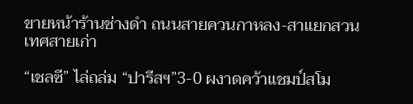ขายหน้าร้านช่างดำ ถนนสายควนกาหลง-สาแยกสวนเทศสายเก่า

“เชลซี” ไล่ถล่ม “ปารีสฯ”3-0 ผงาดคว้าแชมป์สโม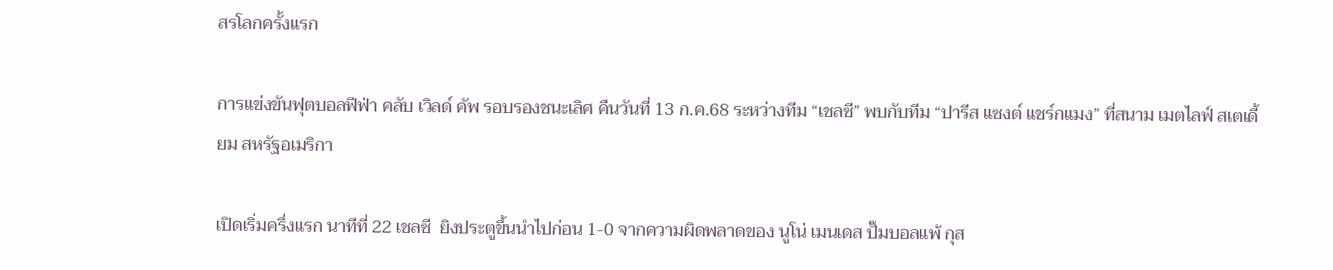สรโลกครั้งแรก

การแข่งขันฟุตบอลฟีฟ่า คลับ เวิลด์ คัพ รอบรองชนะเลิศ คืนวันที่ 13 ก.ค.68 ระหว่างทีม “เชลซี” พบกับทีม “ปารีส แซงต์ แชร์กแมง” ที่สนาม เมตไลฟ์ สเตเดี้ยม สหรัฐอเมริกา

เปิดเริ่มครึ่งแรก นาทีที่ 22 เชลซี  ยิงประตูขึ้นนำไปก่อน 1-0 จากความผิดพลาดของ นูโน่ เมนเดส ปั๊มบอลแพ้ กุส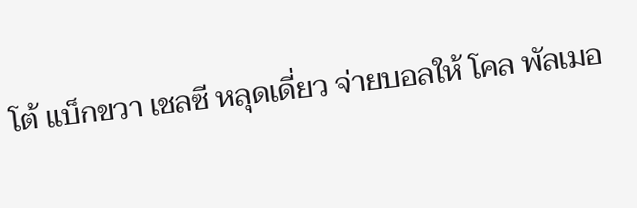โต้ แบ็กขวา เชลซี หลุดเดี่ยว จ่ายบอลให้ โคล พัลเมอ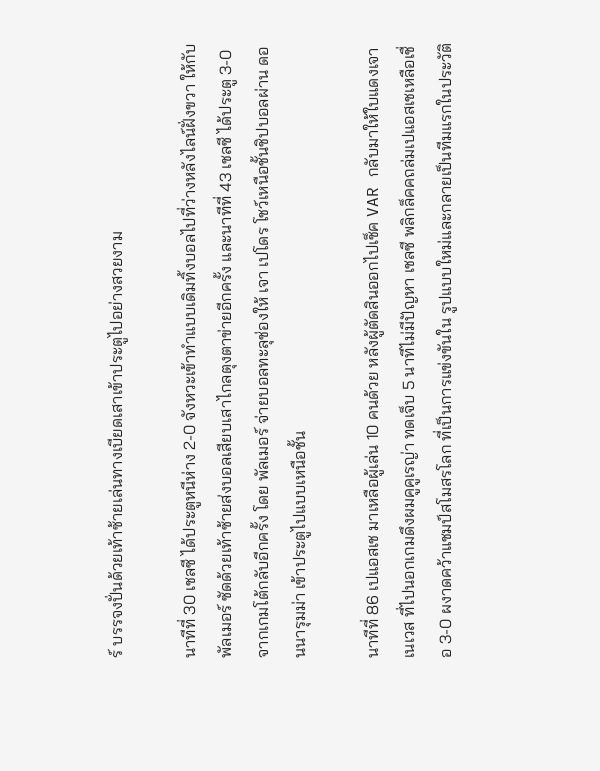ร์ บรรจงปั่นด้วยเท้าซ้ายเล่นทางเบียดเสาเข้าประตูไปอย่างสวยงาม

นาทีที่ 30 เชลซี ได้ประตูหนีห่าง 2-0 จังหวะเข้าทำแบบเดิมทิ้งบอลไปที่ว่างหลังไลน์ฝั่งขวา ให้กับ พัลเมอร์ ซัดด้วยเท้าซ้ายส่งบอลเสียบเสาไกลตุงตาข่ายอีกครั้ง และนาทีที่ 43 เชลซี ได้ประตู 3-0 จากเกมโต้กลับอีกครั้ง โดย พัลเมอร์ จ่ายบอลทะลุช่องให้ เจา เปโดร โชว์เหนือชั้นชิปบอลผ่าน ดอนนารุมม่า เข้าประตูไปแบบเหนือชั้น

นาทีที่ 86 เปแอสเช มาเหลือผู้เล่น 10 คนด้วย หลังผู้ตัดสินออกไปเช็ค VAR กลับมาให้ใบแดงเจา เนเวส ที่ไปนอกเกมดึงผมคูคูเรญ่า ทดเจ็บ 5 นาทีไม่มีปัญหา เชลซี พลิกล็คคถล่มเปแอสเชเหลือเชื่อ 3-0 ผงาดคว้าแชมป์สโมสรโลก ที่เป็นการแข่งขันใน รูปแบบใหม่และกลายเป็นทีมแรกในประวัติ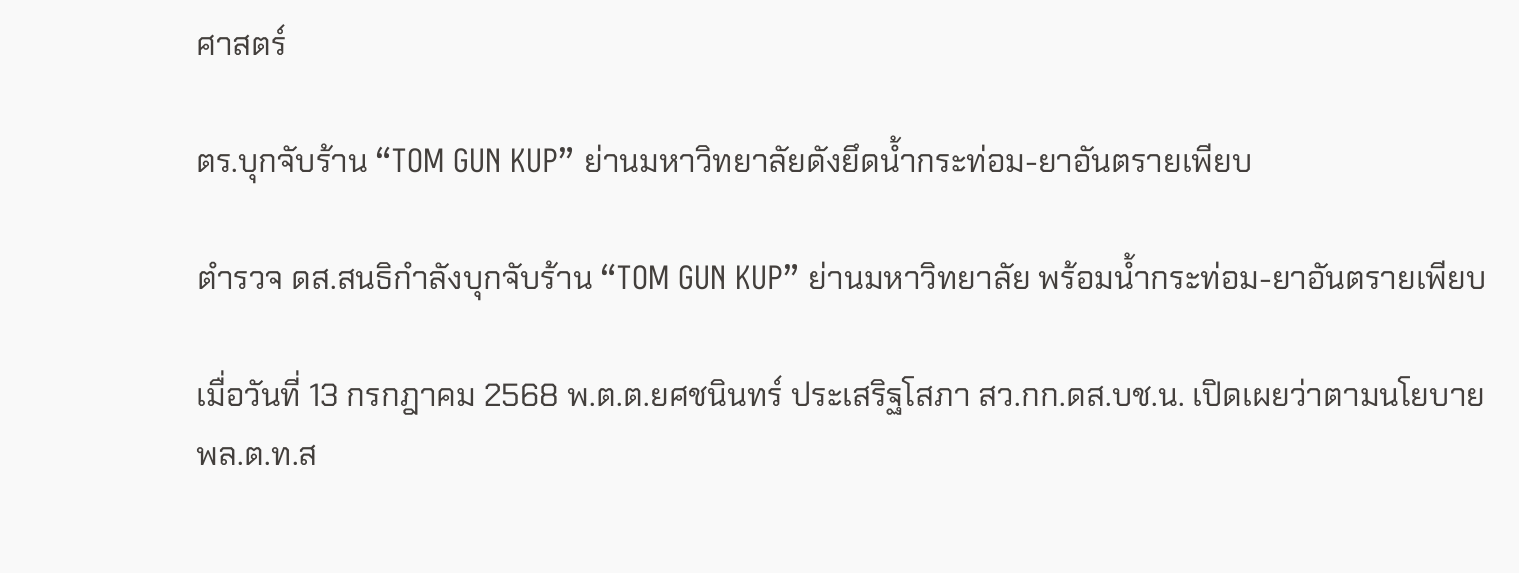ศาสตร์

ตร.บุกจับร้าน “TOM GUN KUP” ย่านมหาวิทยาลัยดังยึดน้ำกระท่อม-ยาอันตรายเพียบ

ตำรวจ ดส.สนธิกำลังบุกจับร้าน “TOM GUN KUP” ย่านมหาวิทยาลัย พร้อมน้ำกระท่อม-ยาอันตรายเพียบ

เมื่อวันที่ 13 กรกฎาคม 2568 พ.ต.ต.ยศชนินทร์ ประเสริฐโสภา สว.กก.ดส.บช.น. เปิดเผยว่าตามนโยบาย พล.ต.ท.ส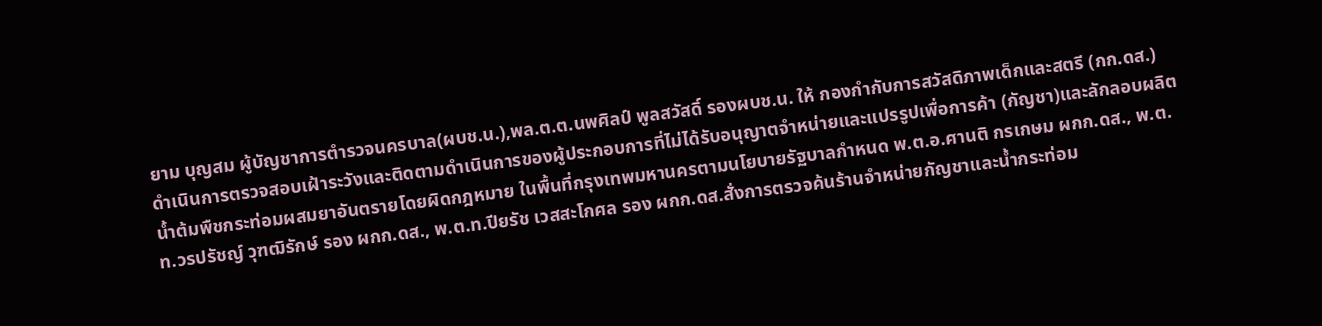ยาม บุญสม ผู้บัญชาการตำรวจนครบาล(ผบช.น.),พล.ต.ต.นพศิลป์ พูลสวัสดิ์ รองผบช.น. ให้ กองกำกับการสวัสดิภาพเด็กและสตรี (กก.ดส.)ดำเนินการตรวจสอบเฝ้าระวังและติดตามดำเนินการของผู้ประกอบการที่ไม่ได้รับอนุญาตจำหน่ายและแปรรูปเพื่อการค้า (กัญชา)และลักลอบผลิตน้ำต้มพืชกระท่อมผสมยาอันตรายโดยผิดกฎหมาย ในพื้นที่กรุงเทพมหานครตามนโยบายรัฐบาลกำหนด พ.ต.อ.ศานติ กรเกษม ผกก.ดส., พ.ต.ท.วรปรัชญ์ วุฑฒิรักษ์ รอง ผกก.ดส., พ.ต.ท.ปียรัช เวสสะโกศล รอง ผกก.ดส.สั่งการตรวจค้นร้านจำหน่ายกัญชาและน้ำกระท่อม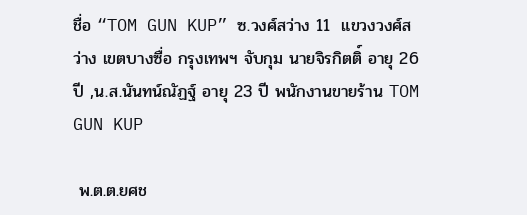ชื่อ “TOM GUN KUP” ซ.วงศ์สว่าง 11  แขวงวงศ์สว่าง เขตบางซื่อ กรุงเทพฯ จับกุม นายจิรกิตติ์ อายุ 26 ปี ,น.ส.นันทน์ณัฏฐ์ อายุ 23 ปี พนักงานขายร้าน TOM GUN KUP

 พ.ต.ต.ยศช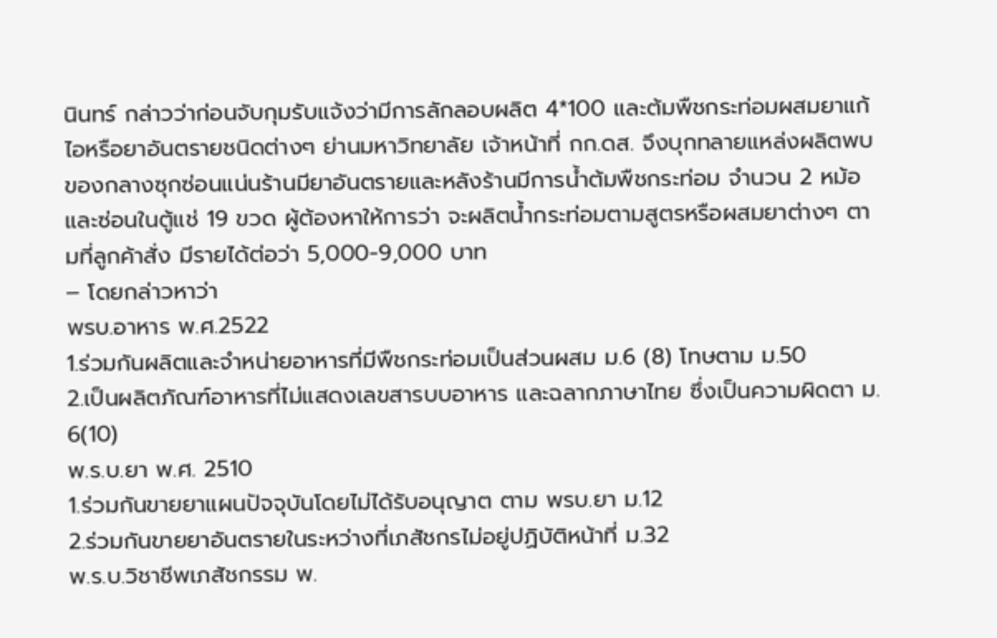นินทร์ กล่าวว่าก่อนจับกุมรับแจ้งว่ามีการลักลอบผลิต 4*100 และต้มพืชกระท่อมผสมยาแก้ไอหรือยาอันตรายชนิดต่างๆ ย่านมหาวิทยาลัย เจ้าหน้าที่ กก.ดส. จึงบุกทลายแหล่งผลิตพบของกลางซุกซ่อนแน่นร้านมียาอันตรายและหลังร้านมีการน้ำต้มพืชกระท่อม จำนวน 2 หม้อ และซ่อนในตู้แช่ 19 ขวด ผู้ต้องหาให้การว่า จะผลิตน้ำกระท่อมตามสูตรหรือผสมยาต่างๆ ตามที่ลูกค้าสั่ง มีรายได้ต่อว่า 5,000-9,000 บาท
– โดยกล่าวหาว่า
พรบ.อาหาร พ.ศ.2522
1.ร่วมกันผลิตและจำหน่ายอาหารที่มีพืชกระท่อมเป็นส่วนผสม ม.6 (8) โทษตาม ม.50
2.เป็นผลิตภัณฑ์อาหารที่ไม่แสดงเลขสารบบอาหาร และฉลากภาษาไทย ซึ่งเป็นความผิดตา ม. 6(10)
พ.ร.บ.ยา พ.ศ. 2510
1.ร่วมกันขายยาแผนปัจจุบันโดยไม่ได้รับอนุญาต ตาม พรบ.ยา ม.12
2.ร่วมกันขายยาอันตรายในระหว่างที่เภสัชกรไม่อยู่ปฏิบัติหน้าที่ ม.32
พ.ร.บ.วิชาชีพเภสัชกรรม พ.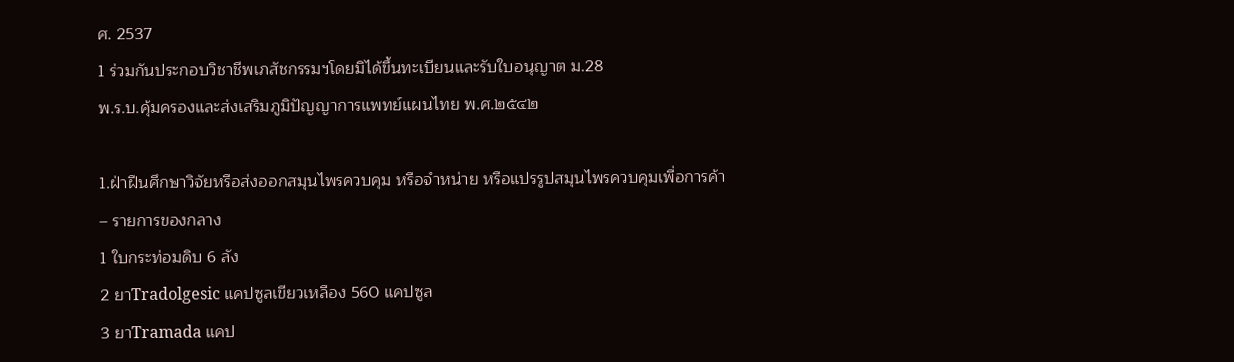ศ. 2537
1 ร่วมกันประกอบวิชาชีพเภสัชกรรมฯโดยมิได้ขึ้นทะเบียนและรับใบอนุญาต ม.28
พ.ร.บ.คุ้มครองและส่งเสริมภูมิปัญญาการแพทย์แผนไทย พ.ศ.๒๕๔๒

1.ฝ่าฝืนศึกษาวิจัยหรือส่งออกสมุนไพรควบคุม หรือจำหน่าย หรือแปรรูปสมุนไพรควบคุมเพื่อการค้า
– รายการของกลาง
1 ใบกระท่อมดิบ 6 ลัง
2 ยาTradolgesic แคปซูลเขียวเหลือง 560 แคปซูล
3 ยาTramada แคป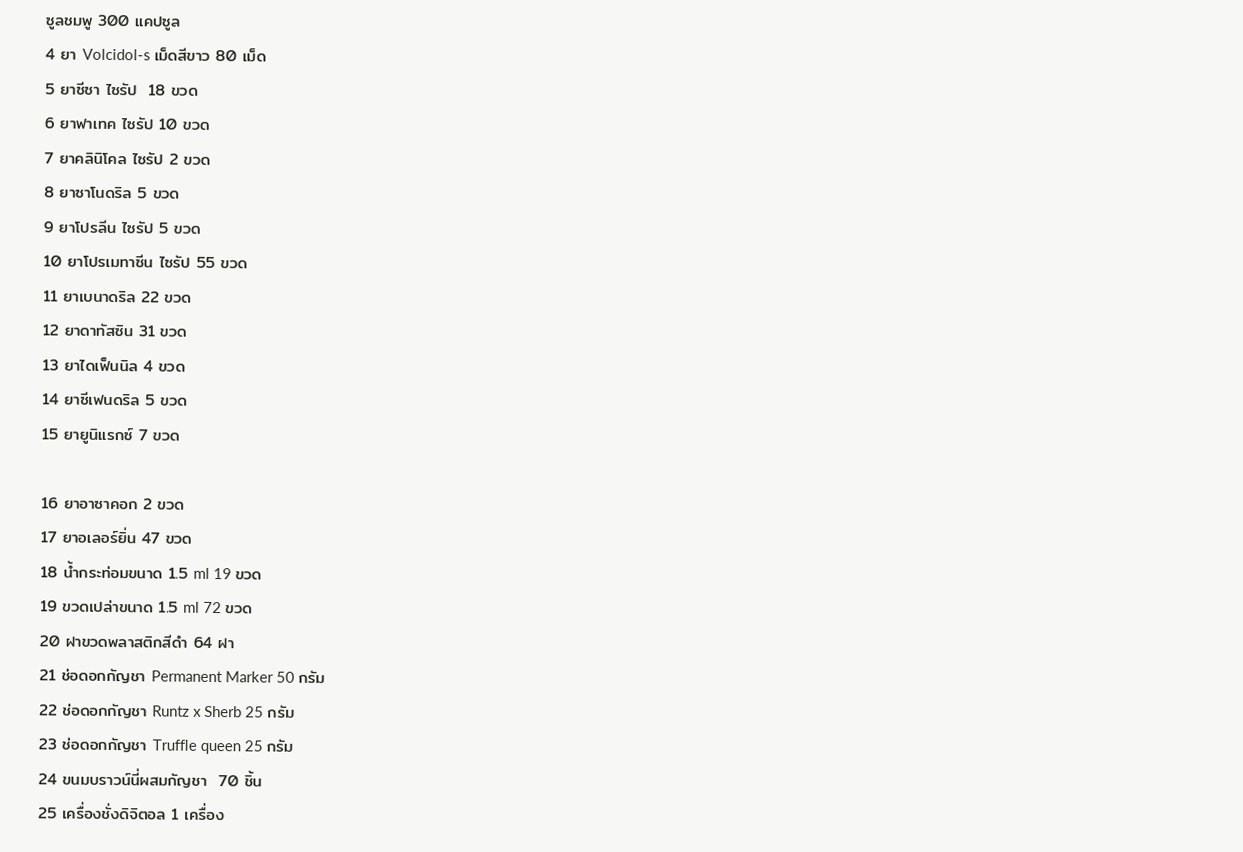ซูลชมพู 300 แคปซูล
4 ยา Volcidol-s เม็ดสีขาว 80 เม็ด
5 ยาซีซา ไซรัป  18 ขวด
6 ยาฟาเทค ไซรัป 10 ขวด
7 ยาคลินิโคล ไซรัป 2 ขวด
8 ยาซาโนดริล 5 ขวด
9 ยาโปรลีน ไซรัป 5 ขวด
10 ยาโปรเมทาซีน ไซรัป 55 ขวด
11 ยาเบนาดริล 22 ขวด
12 ยาดาทัสซิน 31 ขวด
13 ยาไดเฟ็นนิล 4 ขวด
14 ยาซีเฟนดริล 5 ขวด
15 ยายูนิแรกซ์ 7 ขวด

16 ยาอาซาคอก 2 ขวด
17 ยาอเลอร์ยิ่น 47 ขวด
18 น้ำกระท่อมขนาด 1.5 ml 19 ขวด
19 ขวดเปล่าขนาด 1.5 ml 72 ขวด
20 ฝาขวดพลาสติกสีดำ 64 ฝา
21 ช่อดอกกัญชา Permanent Marker 50 กรัม
22 ช่อดอกกัญชา Runtz x Sherb 25 กรัม
23 ช่อดอกกัญชา Truffle queen 25 กรัม
24 ขนมบราวน์นี่ผสมกัญชา  70 ชิ้น
25 เครื่องชั่งดิจิตอล 1 เครื่อง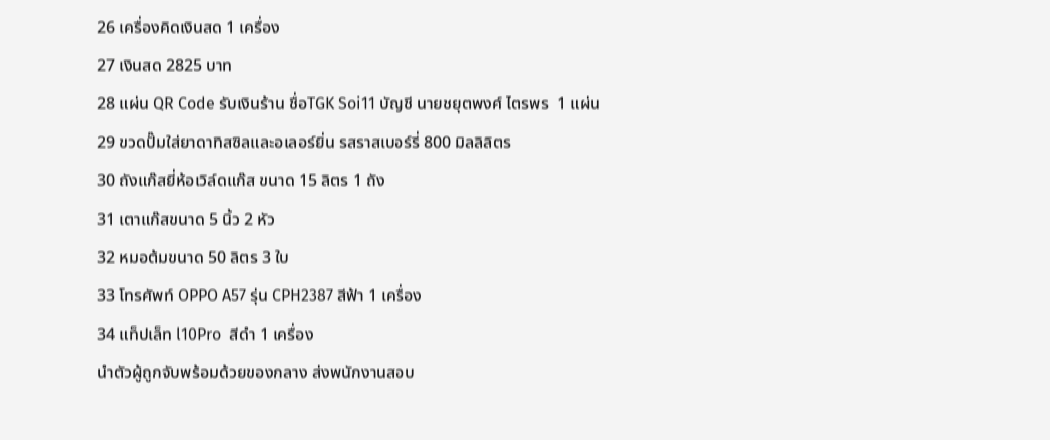26 เครื่องคิดเงินสด 1 เครื่อง
27 เงินสด 2825 บาท
28 แผ่น QR Code รับเงินร้าน ชื่อTGK Soi11 บัญชี นายชยุตพงศ์ ไตรพร  1 แผ่น
29 ขวดปั๊มใส่ยาดาทิสซิลและอเลอร์ยิ่น รสราสเบอร์รี่ 800 มิลลิลิตร
30 ถังแก๊สยี่ห้อเวิล์ดแก๊ส ขนาด 15 ลิตร 1 ถัง
31 เตาแก๊สขนาด 5 นิ้ว 2 หัว
32 หมอต้มขนาด 50 ลิตร 3 ใบ
33 โทรศัพท์ OPPO A57 รุ่น CPH2387 สีฟ้า 1 เครื่อง
34 แท็ปเล็ท l10Pro  สีดำ 1 เครื่อง
นำตัวผู้ถูกจับพร้อมด้วยของกลาง ส่งพนักงานสอบ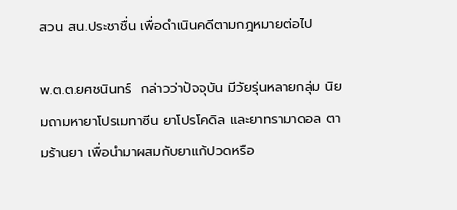สวน สน.ประชาชื่น เพื่อดำเนินคดีตามกฎหมายต่อไป

พ.ต.ต.ยศชนินทร์  กล่าวว่าปัจจุบัน มีวัยรุ่นหลายกลุ่ม นิยมถามหายาโปรเมทาซีน ยาโปรโคดิล และยาทรามาดอล ตามร้านยา เพื่อนำมาผสมกับยาแก้ปวดหรือ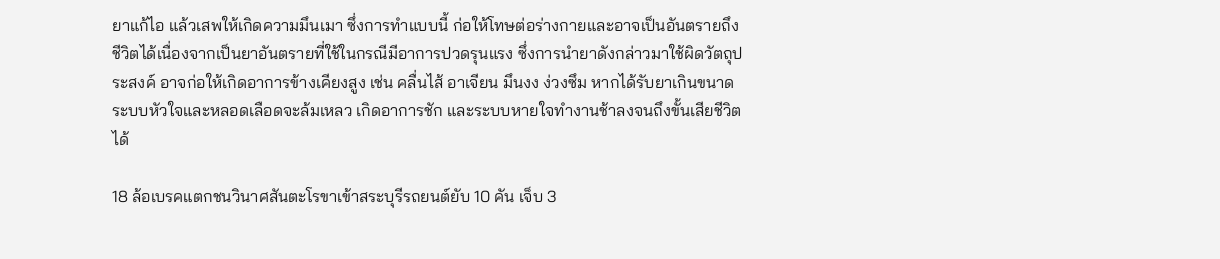ยาแก้ไอ แล้วเสพให้เกิดความมึนเมา ซึ่งการทำแบบนี้ ก่อให้โทษต่อร่างกายและอาจเป็นอันตรายถึงชีวิตได้เนื่องจากเป็นยาอันตรายที่ใช้ในกรณีมีอาการปวดรุนแรง ซึ่งการนำยาดังกล่าวมาใช้ผิดวัตถุประสงค์ อาจก่อให้เกิดอาการข้างเคียงสูง เช่น คลื่นไส้ อาเจียน มึนงง ง่วงซึม หากได้รับยาเกินขนาด ระบบหัวใจและหลอดเลือดจะล้มเหลว เกิดอาการชัก และระบบหายใจทำงานช้าลงจนถึงขั้นเสียชีวิตได้

18 ล้อเบรคแตกชนวินาศสันตะโรขาเข้าสระบุรีรถยนต์ยับ 10 คัน เจ็บ 3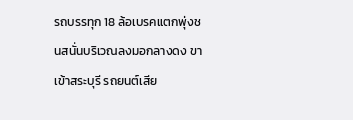รถบรรทุก 18 ล้อเบรคแตกพุ่งชนสนั่นบริเวณลงมอกลางดง ขาเข้าสระบุรี รถยนต์เสีย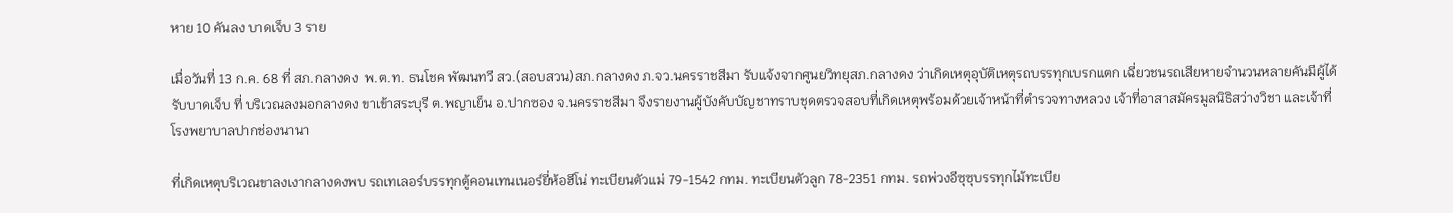หาย 10 คันลง บาดเจ็บ 3 ราย

เมื่อวันที่ 13 ก.ค. 68 ที่ สภ.กลางดง  พ.ต.ท. ธนโชค พัฒนทวี สว.(สอบสวน)สภ.กลางดง ภ.จว.นครราชสีมา รับแจ้งจากศูนยวิทยุสภ.กลางดง ว่าเกิดเหตุอุบัติเหตุรถบรรทุกเบรกแตก เฉี่ยวชนรถเสียหายจำนวนหลายคันมีผู้ได้รับบาดเจ็บ ที่ บริเวณลงมอกลางดง ขาเข้าสระบุรี ต.พญาเย็น อ.ปากซอง จ.นครราชสีมา จึงรายงานผู้บังคับบัญชาทราบชุดตรวจสอบที่เกิดเหตุพร้อมด้วยเจ้าหน้าที่ตำรวจทางหลวง เจ้าที่อาสาสมัครมูลนิธิสว่างวิชา และเจ้าที่โรงพยาบาลปากช่องนานา

ที่เกิดเหตุบริเวณขาลงเงากลางดงพบ รถเทเลอร์บรรทุกตู้คอนเทนเนอร์ยี่ห้อฮีโน่ ทะเบียนตัวแม่ 79-1542 กทม. ทะเบียนตัวลูก 78-2351 กทม. รถพ่วงอีซุซุบรรทุกไม้ทะเบีย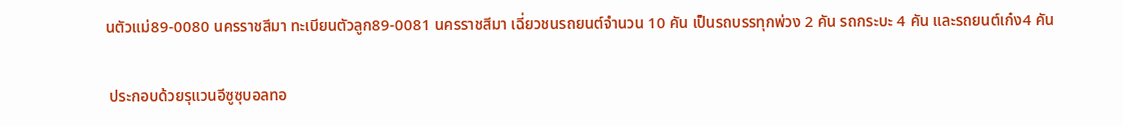นตัวแม่89-0080 นครราชสีมา ทะเบียนตัวลูก89-0081 นครราชสีมา เฉี่ยวชนรถยนต์จำนวน 10 คัน เป็นรถบรรทุกพ่วง 2 คัน รถกระบะ 4 คัน และรถยนต์เก๋ง4 คัน

 ประกอบด้วยรุแวนอีซูซุบอลทอ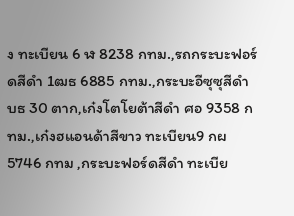ง ทะเบียน 6 ฬ 8238 กทม.,รถกระบะฟอร์ดสีดำ 1ฒธ 6885 กทม.,กระบะอีซุซุสีดำ บธ 30 ตาก,เก๋งโตโยต้าสีดำ ศอ 9358 กทม.,เก๋งฮแอนด้าสีขาว ทะเบียน9 กผ5746 กทม ,กระบะฟอร์ดสีดำ ทะเบีย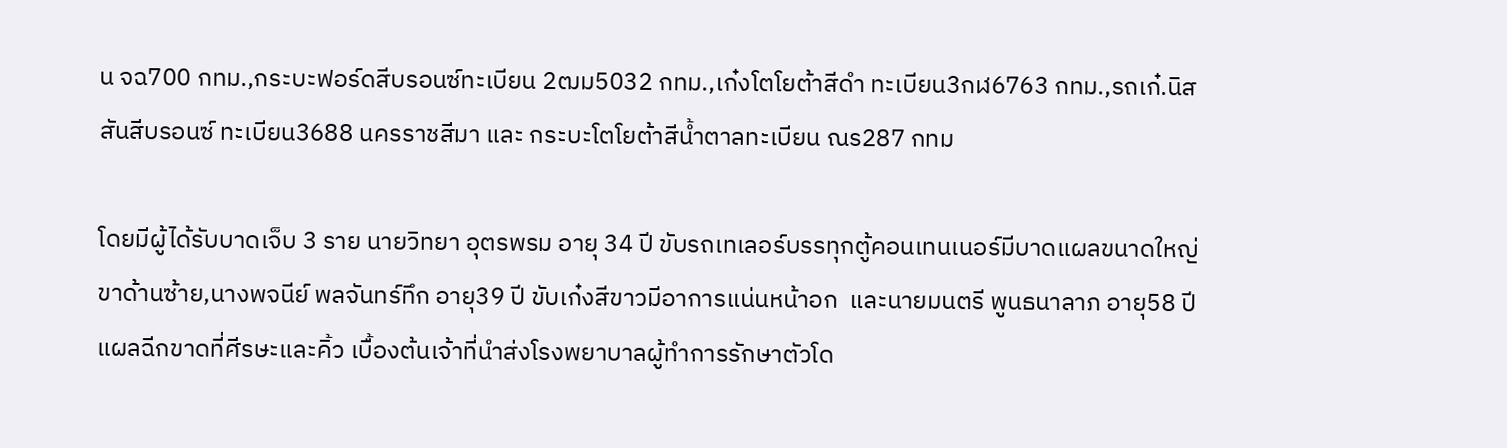น จฉ700 กทม.,กระบะฟอร์ดสีบรอนซ์ทะเบียน 2ฒม5032 กทม.,เก๋งโตโยต้าสีดำ ทะเบียน3กฬ6763 กทม.,รถเก๋.นิสสันสีบรอนซ์ ทะเบียน3688 นครราชสีมา และ กระบะโตโยต้าสีน้ำตาลทะเบียน ณร287 กทม

โดยมีผู้ได้รับบาดเจ็บ 3 ราย นายวิทยา อุตรพรม อายุ 34 ปี ขับรถเทเลอร์บรรทุกตู้คอนเทนเนอร์มีบาดแผลขนาดใหญ่ขาด้านซ้าย,นางพจนีย์ พลจันทร์ทึก อายุ39 ปี ขับเก๋งสีขาวมีอาการแน่นหน้าอก  และนายมนตรี พูนธนาลาภ อายุ58 ปี แผลฉีกขาดที่ศีรษะและคิ้ว เบื้องต้นเจ้าที่นำส่งโรงพยาบาลผู้ทำการรักษาตัวโด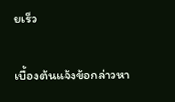ยเร็ว

เบื้องต้นแจ้งข้อกล่าวหา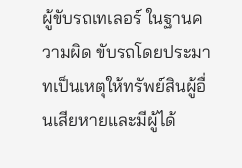ผู้ขับรถเทเลอร์ ในฐานความผิด ขับรถโดยประมาทเป็นเหตุให้ทรัพย์สินผู้อื่นเสียหายและมีผู้ได้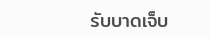รับบาดเจ็บ